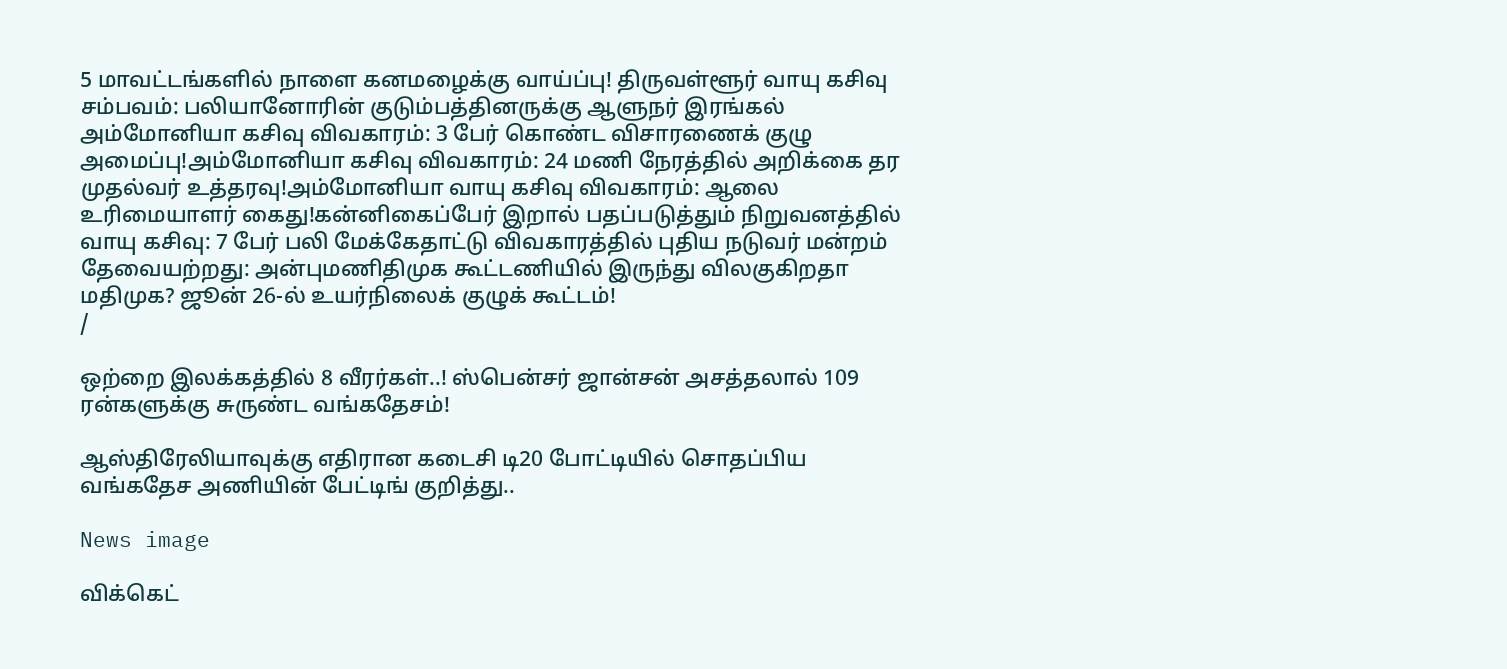5 மாவட்டங்களில் நாளை கனமழைக்கு வாய்ப்பு! திருவள்ளூர் வாயு கசிவு சம்பவம்: பலியானோரின் குடும்பத்தினருக்கு ஆளுநர் இரங்கல் அம்மோனியா கசிவு விவகாரம்: 3 பேர் கொண்ட விசாரணைக் குழு அமைப்பு!அம்மோனியா கசிவு விவகாரம்: 24 மணி நேரத்தில் அறிக்கை தர முதல்வர் உத்தரவு!அம்மோனியா வாயு கசிவு விவகாரம்: ஆலை உரிமையாளர் கைது!கன்னிகைப்பேர் இறால் பதப்படுத்தும் நிறுவனத்தில் வாயு கசிவு: 7 பேர் பலி மேக்கேதாட்டு விவகாரத்தில் புதிய நடுவர் மன்றம் தேவையற்றது: அன்புமணிதிமுக கூட்டணியில் இருந்து விலகுகிறதா மதிமுக? ஜூன் 26-ல் உயர்நிலைக் குழுக் கூட்டம்!
/

ஒற்றை இலக்கத்தில் 8 வீரர்கள்..! ஸ்பென்சர் ஜான்சன் அசத்தலால் 109 ரன்களுக்கு சுருண்ட வங்கதேசம்!

ஆஸ்திரேலியாவுக்கு எதிரான கடைசி டி20 போட்டியில் சொதப்பிய வங்கதேச அணியின் பேட்டிங் குறித்து..

News image

விக்கெட்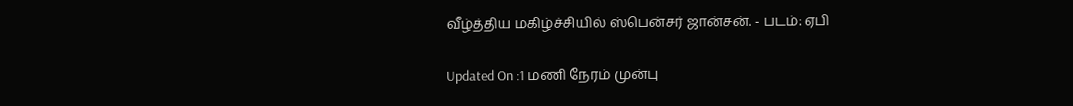வீழ்த்திய மகிழ்ச்சியில் ஸ்பென்சர் ஜான்சன். - படம்: ஏபி

Updated On :1 மணி நேரம் முன்பு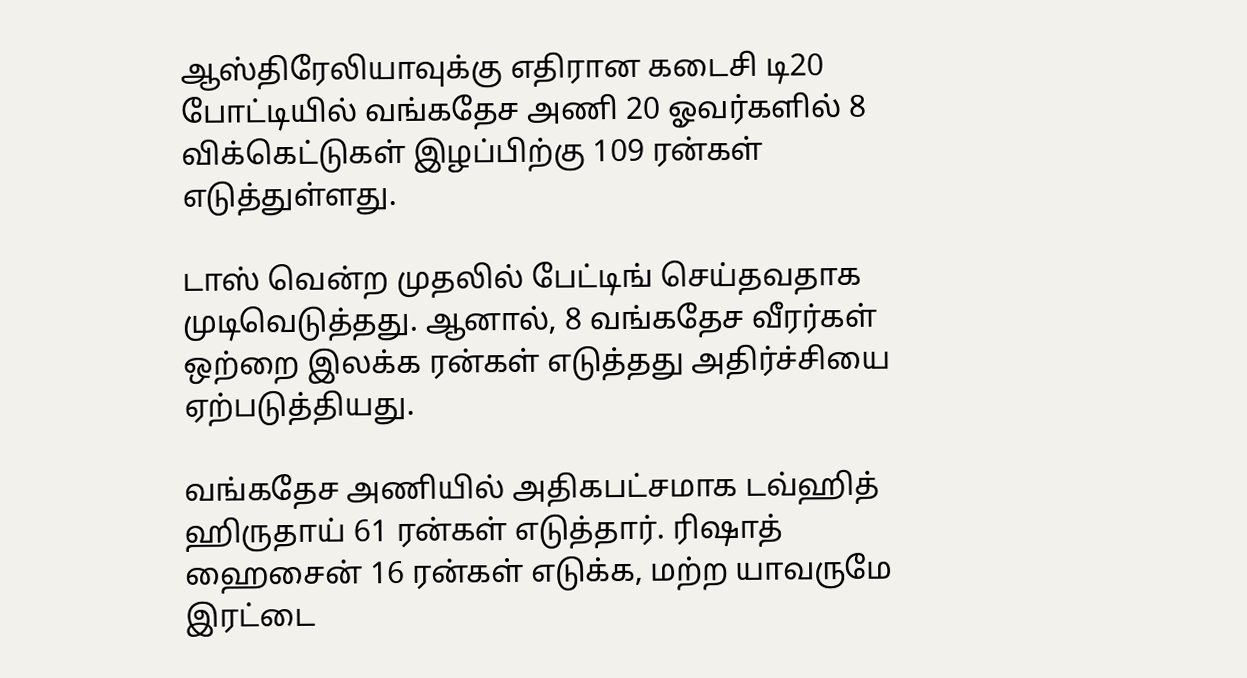ஆஸ்திரேலியாவுக்கு எதிரான கடைசி டி20 போட்டியில் வங்கதேச அணி 20 ஓவர்களில் 8 விக்கெட்டுகள் இழப்பிற்கு 109 ரன்கள் எடுத்துள்ளது.

டாஸ் வென்ற முதலில் பேட்டிங் செய்தவதாக முடிவெடுத்தது. ஆனால், 8 வங்கதேச வீரர்கள் ஒற்றை இலக்க ரன்கள் எடுத்தது அதிர்ச்சியை ஏற்படுத்தியது.

வங்கதேச அணியில் அதிகபட்சமாக டவ்ஹித் ஹிருதாய் 61 ரன்கள் எடுத்தார். ரிஷாத் ஹைசைன் 16 ரன்கள் எடுக்க, மற்ற யாவருமே இரட்டை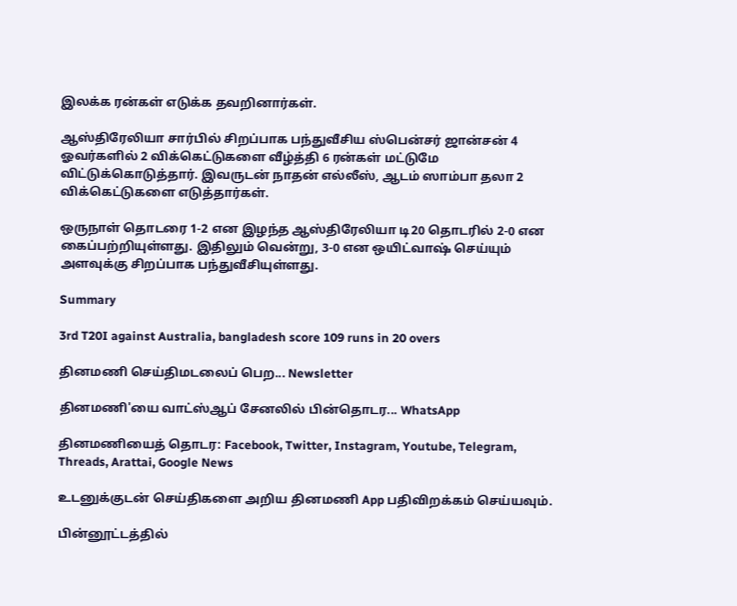இலக்க ரன்கள் எடுக்க தவறினார்கள்.

ஆஸ்திரேலியா சார்பில் சிறப்பாக பந்துவீசிய ஸ்பென்சர் ஜான்சன் 4 ஓவர்களில் 2 விக்கெட்டுகளை வீழ்த்தி 6 ரன்கள் மட்டுமே விட்டுக்கொடுத்தார். இவருடன் நாதன் எல்லீஸ், ஆடம் ஸாம்பா தலா 2 விக்கெட்டுகளை எடுத்தார்கள்.

ஒருநாள் தொடரை 1-2 என இழந்த ஆஸ்திரேலியா டி20 தொடரில் 2-0 என கைப்பற்றியுள்ளது. இதிலும் வென்று, 3-0 என ஒயிட்வாஷ் செய்யும் அளவுக்கு சிறப்பாக பந்துவீசியுள்ளது.

Summary

3rd T20I against Australia, bangladesh score 109 runs in 20 overs

தினமணி செய்திமடலைப் பெற... Newsletter

தினமணி'யை வாட்ஸ்ஆப் சேனலில் பின்தொடர... WhatsApp

தினமணியைத் தொடர: Facebook, Twitter, Instagram, Youtube, Telegram, Threads, Arattai, Google News

உடனுக்குடன் செய்திகளை அறிய தினமணி App பதிவிறக்கம் செய்யவும்.

பின்னூட்டத்தில்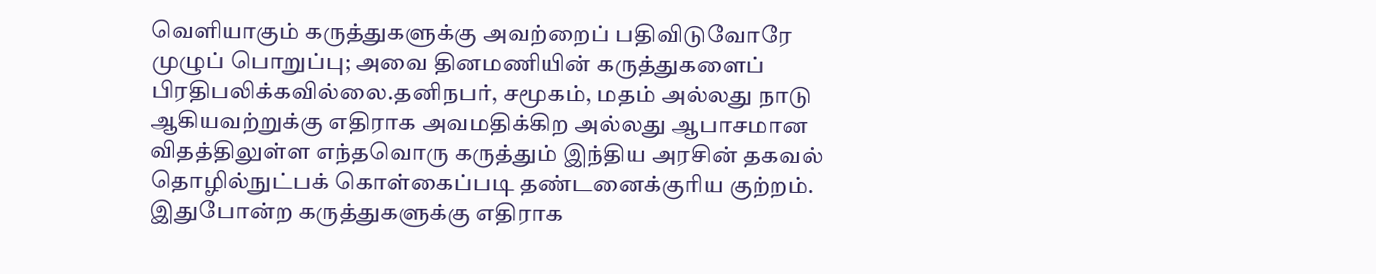வெளியாகும் கருத்துகளுக்கு அவற்றைப் பதிவிடுவோரே முழுப் பொறுப்பு; அவை தினமணியின் கருத்துகளைப் பிரதிபலிக்கவில்லை.தனிநபர், சமூகம், மதம் அல்லது நாடு ஆகியவற்றுக்கு எதிராக அவமதிக்கிற அல்லது ஆபாசமான விதத்திலுள்ள எந்தவொரு கருத்தும் இந்திய அரசின் தகவல் தொழில்நுட்பக் கொள்கைப்படி தண்டனைக்குரிய குற்றம். இதுபோன்ற கருத்துகளுக்கு எதிராக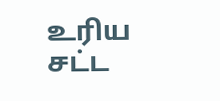உரிய சட்ட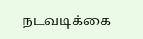நடவடிக்கை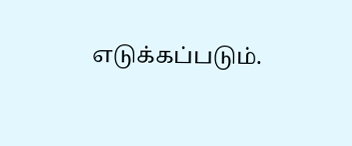எடுக்கப்படும்.